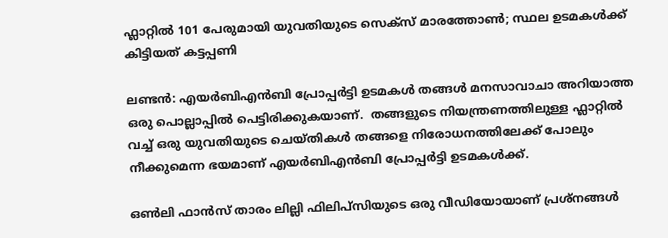ഫ്ലാറ്റില്‍ 101 പേരുമായി യുവതിയുടെ സെക്സ് മാരത്തോണ്‍; സ്ഥല ഉടമകൾക്ക് കിട്ടിയത് കട്ടപ്പണി

ലണ്ടന്‍: എയർബിഎന്‍ബി പ്രോപ്പര്‍ട്ടി ഉടമകൾ തങ്ങള്‍ മനസാവാചാ അറിയാത്ത ഒരു പൊല്ലാപ്പില്‍ പെട്ടിരിക്കുകയാണ്.  തങ്ങളുടെ നിയന്ത്രണത്തിലുള്ള ഫ്ലാറ്റില്‍ വച്ച് ഒരു യുവതിയുടെ ചെയ്തികൾ തങ്ങളെ നിരോധനത്തിലേക്ക് പോലും നീക്കുമെന്ന ഭയമാണ് എയർബിഎന്‍ബി പ്രോപ്പര്‍ട്ടി ഉടമകൾക്ക്.

ഒൺലി ഫാൻസ് താരം ലില്ലി ഫിലിപ്സിയുടെ ഒരു വീഡിയോയാണ് പ്രശ്നങ്ങള്‍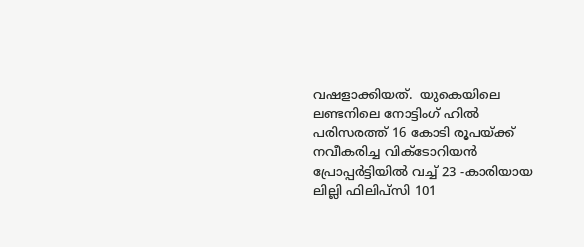വഷളാക്കിയത്.  യുകെയിലെ ലണ്ടനിലെ നോട്ടിംഗ് ഹിൽ പരിസരത്ത് 16 കോടി രൂപയ്ക്ക് നവീകരിച്ച വിക്ടോറിയൻ പ്രോപ്പർട്ടിയിൽ വച്ച് 23 -കാരിയായ ലില്ലി ഫിലിപ്സി 101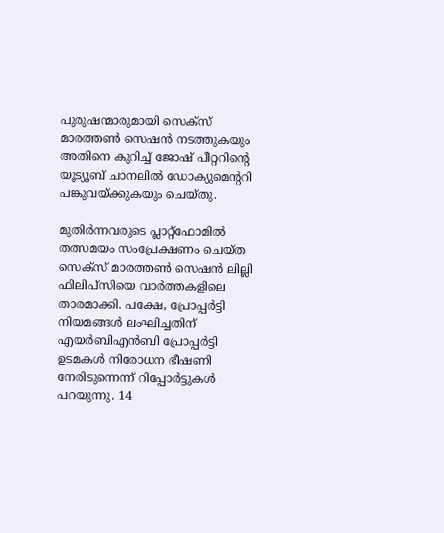പുരുഷന്മാരുമായി സെക്സ് മാരത്തണ്‍ സെഷന്‍ നടത്തുകയും അതിനെ കുറിച്ച് ജോഷ് പീറ്ററിന്‍റെ യൂട്യൂബ് ചാനലില്‍ ഡോക്യുമെന്‍ററി പങ്കുവയ്ക്കുകയും ചെയ്തു.

മുതിർന്നവരുടെ പ്ലാറ്റ്‌ഫോമിൽ തത്സമയം സംപ്രേക്ഷണം ചെയ്ത സെക്സ് മാരത്തൺ സെഷൻ ലില്ലി ഫിലിപ്സിയെ വാര്‍ത്തകളിലെ താരമാക്കി. പക്ഷേ, പ്രോപ്പര്‍ട്ടി നിയമങ്ങള്‍ ലംഘിച്ചതിന് എയർബിഎന്‍ബി പ്രോപ്പര്‍ട്ടി ഉടമകൾ നിരോധന ഭീഷണി നേരിടുന്നെന്ന് റിപ്പോര്‍ട്ടുകള്‍ പറയുന്നു. 14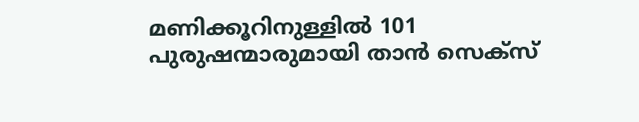മണിക്കൂറിനുള്ളിൽ 101 പുരുഷന്മാരുമായി താന്‍ സെക്സ്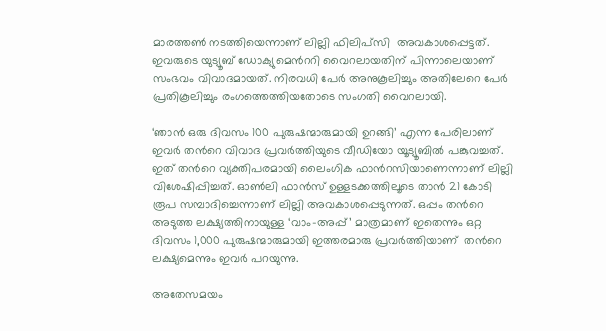മാരത്തണ്‍ നടത്തിയെന്നാണ് ലില്ലി ഫിലിപ്സി  അവകാശപ്പെട്ടത്. ഇവരുടെ യുട്യൂബ് ഡോക്യുമെന്‍ററി വൈറലായതിന് പിന്നാലെയാണ് സംഭവം വിവാദമായത്. നിരവധി പേര്‍ അനുകൂലിച്ചും അതിലേറെ പേര്‍ പ്രതികൂലിച്ചും രംഗത്തെത്തിയതോടെ സംഗതി വൈറലായി.

‘ഞാൻ ഒരു ദിവസം 100 പുരുഷന്മാരുമായി ഉറങ്ങി’ എന്ന പേരിലാണ് ഇവര്‍ തന്‍റെ വിവാദ പ്രവര്‍ത്തിയുടെ വീഡിയോ യൂട്യൂബില്‍ പങ്കുവച്ചത്. ഇത് തന്‍റെ വ്യക്തിപരമായി ലൈംഗിക ഫാന്‍റസിയാണെന്നാണ് ലില്ലി വിശേഷിപ്പിച്ചത്. ഓൺലി ഫാൻസ് ഉള്ളടക്കത്തിലൂടെ താന്‍ 21 കോടി രൂപ സമ്പാദിച്ചെന്നാണ് ലില്ലി അവകാശപ്പെടുന്നത്. ഒപ്പം തന്‍റെ അടുത്ത ലക്ഷ്യത്തിനായുള്ള ‘വാം-അപ്പ്’ മാത്രമാണ് ഇതെന്നും ഒറ്റ ദിവസം 1,000 പുരുഷന്മാരുമായി ഇത്തരമാരു പ്രവര്‍ത്തിയാണ്  തന്‍റെ ലക്ഷ്യമെന്നും ഇവർ പറയുന്നു.

അതേസമയം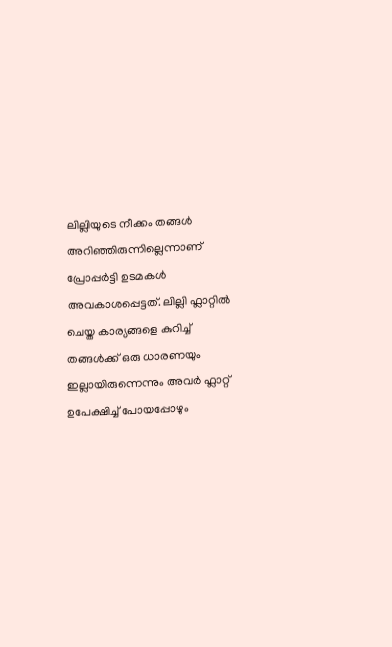ലില്ലിയുടെ നീക്കം തങ്ങള്‍ അറിഞ്ഞിരുന്നില്ലെന്നാണ് പ്രോപ്പര്‍ട്ടി ഉടമകൾ അവകാശപ്പെട്ടത്. ലില്ലി ഫ്ലാറ്റില്‍ ചെയ്ത കാര്യങ്ങളെ കുറിച്ച് തങ്ങള്‍ക്ക് ഒരു ധാരണയും ഇല്ലായിരുന്നെന്നും അവര്‍ ഫ്ലാറ്റ് ഉപേക്ഷിച്ച് പോയപ്പോഴും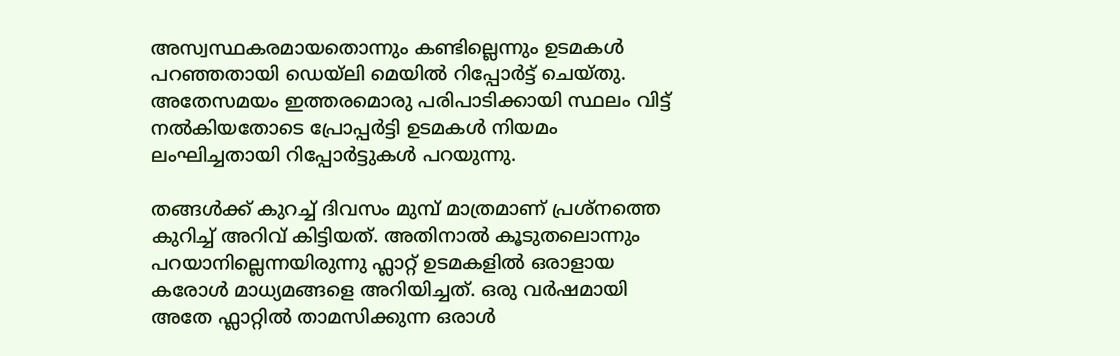അസ്വസ്ഥകരമായതൊന്നും കണ്ടില്ലെന്നും ഉടമകൾ പറഞ്ഞതായി ഡെയ്ലി മെയില്‍ റിപ്പോര്‍ട്ട് ചെയ്തു. അതേസമയം ഇത്തരമൊരു പരിപാടിക്കായി സ്ഥലം വിട്ട് നല്‍കിയതോടെ പ്രോപ്പര്‍ട്ടി ഉടമകൾ നിയമം ലംഘിച്ചതായി റിപ്പോര്‍ട്ടുകൾ പറയുന്നു.

തങ്ങള്‍ക്ക് കുറച്ച് ദിവസം മുമ്പ് മാത്രമാണ് പ്രശ്നത്തെ കുറിച്ച് അറിവ് കിട്ടിയത്. അതിനാല്‍ കൂടുതലൊന്നും പറയാനില്ലെന്നയിരുന്നു ഫ്ലാറ്റ് ഉടമകളില്‍ ഒരാളായ കരോൾ മാധ്യമങ്ങളെ അറിയിച്ചത്. ഒരു വര്‍ഷമായി അതേ ഫ്ലാറ്റില്‍ താമസിക്കുന്ന ഒരാള്‍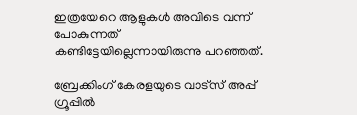ഇത്രയേറെ ആളുകള്‍ അവിടെ വന്ന് പോകുന്നത് കണ്ടിട്ടേയില്ലെന്നായിരുന്നു പറഞ്ഞത്.

ബ്രേക്കിംഗ് കേരളയുടെ വാട്സ് അപ്പ് ഗ്രൂപ്പിൽ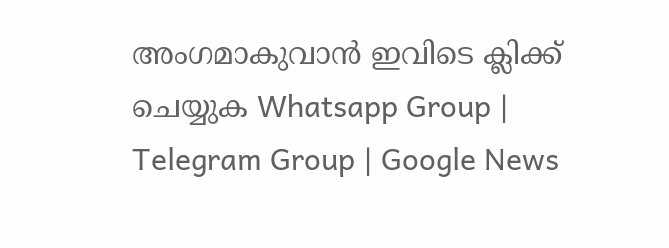അംഗമാകുവാൻ ഇവിടെ ക്ലിക്ക് ചെയ്യുക Whatsapp Group | Telegram Group | Google News